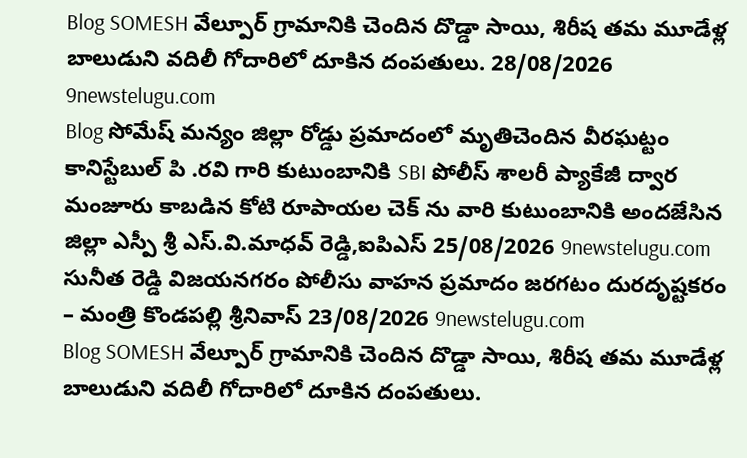Blog SOMESH వేల్పూర్ గ్రామానికి చెందిన దొడ్డా సాయి, శిరీష తమ మూడేళ్ల బాలుడుని వదిలీ గోదారిలో దూకిన దంపతులు. 28/08/2026 9newstelugu.com
Blog సోమేష్ మన్యం జిల్లా రోడ్డు ప్రమాదంలో మృతిచెందిన వీరఘట్టం కానిస్టేబుల్ పి .రవి గారి కుటుంబానికి SBI పోలీస్ శాలరీ ప్యాకేజీ ద్వార మంజూరు కాబడిన కోటి రూపాయల చెక్ ను వారి కుటుంబానికి అందజేసిన జిల్లా ఎస్పీ శ్రీ ఎస్.వి.మాధవ్ రెడ్డి,ఐపిఎస్ 25/08/2026 9newstelugu.com
సునీత రెడ్డి విజయనగరం పోలీసు వాహన ప్రమాదం జరగటం దురదృష్టకరం – మంత్రి కొండపల్లి శ్రీనివాస్ 23/08/2026 9newstelugu.com
Blog SOMESH వేల్పూర్ గ్రామానికి చెందిన దొడ్డా సాయి, శిరీష తమ మూడేళ్ల బాలుడుని వదిలీ గోదారిలో దూకిన దంపతులు.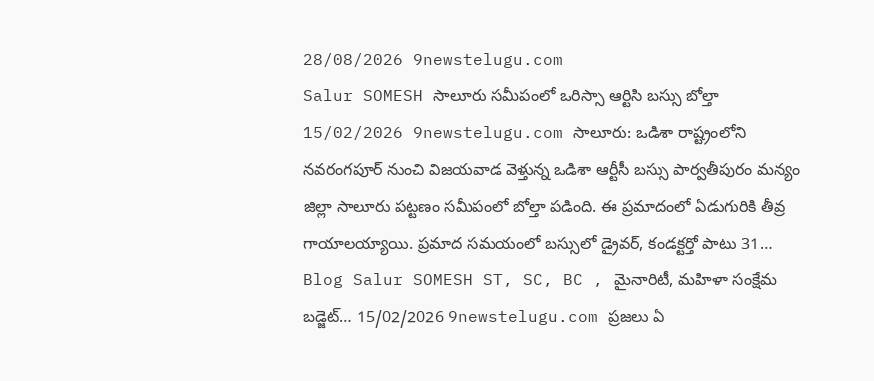28/08/2026 9newstelugu.com
Salur SOMESH సాలూరు సమీపంలో ఒరిస్సా ఆర్టిసి బస్సు బోల్తా 15/02/2026 9newstelugu.com సాలూరు: ఒడిశా రాష్ట్రంలోని నవరంగపూర్ నుంచి విజయవాడ వెళ్తున్న ఒడిశా ఆర్టీసీ బస్సు పార్వతీపురం మన్యం జిల్లా సాలూరు పట్టణం సమీపంలో బోల్తా పడింది. ఈ ప్రమాదంలో ఏడుగురికి తీవ్ర గాయాలయ్యాయి. ప్రమాద సమయంలో బస్సులో డ్రైవర్, కండక్టర్తో పాటు 31…
Blog Salur SOMESH ST, SC, BC , మైనారిటీ, మహిళా సంక్షేమ బడ్జెట్… 15/02/2026 9newstelugu.com ప్రజలు ఏ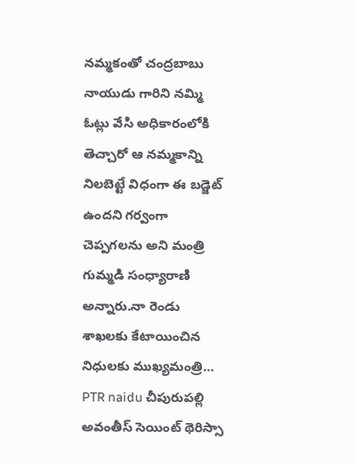నమ్మకంతో చంద్రబాబు నాయుడు గారిని నమ్మి ఓట్లు వేసి అధికారంలోకి తెచ్చారో ఆ నమ్మకాన్ని నిలబెట్టే విధంగా ఈ బడ్జెట్ ఉందని గర్వంగా చెప్పగలను అని మంత్రి గుమ్మడి సంధ్యారాణి అన్నారు.నా రెండు శాఖలకు కేటాయించిన నిధులకు ముఖ్యమంత్రి…
PTR naidu చీపురుపల్లి అవంతీస్ సెయింట్ థెరిస్సా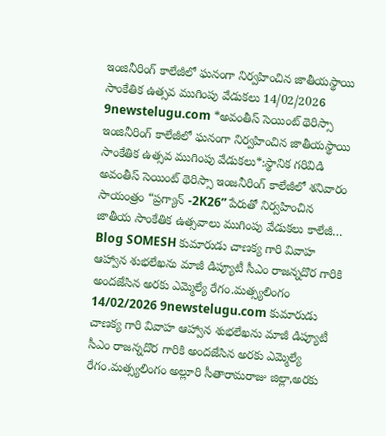ఇంజినీరింగ్ కాలేజీలో ఘనంగా నిర్వహించిన జాతీయస్థాయి సాంకేతిక ఉత్సవ ముగింపు వేడుకలు 14/02/2026 9newstelugu.com *అవంతీస్ సెయింట్ థెరిస్సా ఇంజినీరింగ్ కాలేజీలో ఘనంగా నిర్వహించిన జాతీయస్థాయి సాంకేతిక ఉత్సవ ముగింపు వేడుకలు*:స్థానిక గరివిడి అవంతీస్ సెయింట్ థెరిస్సా ఇంజనీరింగ్ కాలేజీలో శనివారం సాయంత్రం “ప్రగ్యాన్ -2K26” పేరుతో నిర్వహించిన జాతీయ సాంకేతిక ఉత్సవాలు ముగింపు వేడుకలు కాలేజీ…
Blog SOMESH కుమారుడు చాణక్య గారి వివాహ ఆహ్వాన శుభలేఖను మాజీ డిప్యూటీ సీఎం రాజన్నదొర గారికి అందజేసిన అరకు ఎమ్మెల్యే రేగం.మత్స్యలింగం 14/02/2026 9newstelugu.com కుమారుడు చాణక్య గారి వివాహ ఆహ్వాన శుభలేఖను మాజీ డిప్యూటీ సీఎం రాజన్నదొర గారికి అందజేసిన అరకు ఎమ్మెల్యే రేగం.మత్స్యలింగం అల్లూరి సీతారామరాజు జిల్లా,అరకు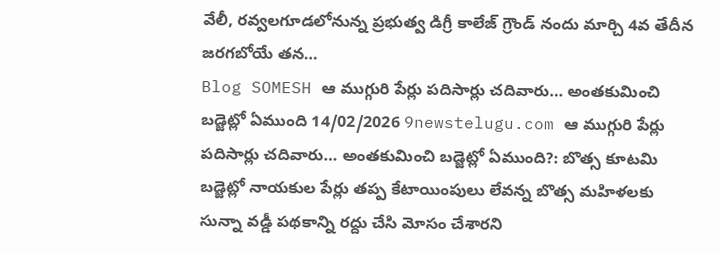వేలీ, రవ్వలగూడలోనున్న ప్రభుత్వ డిగ్రీ కాలేజ్ గ్రౌండ్ నందు మార్చి 4వ తేదీన జరగబోయే తన…
Blog SOMESH ఆ ముగ్గురి పేర్లు పదిసార్లు చదివారు… అంతకుమించి బడ్జెట్లో ఏముంది 14/02/2026 9newstelugu.com ఆ ముగ్గురి పేర్లు పదిసార్లు చదివారు… అంతకుమించి బడ్జెట్లో ఏముంది?: బొత్స కూటమి బడ్జెట్లో నాయకుల పేర్లు తప్ప కేటాయింపులు లేవన్న బొత్స మహిళలకు సున్నా వడ్డీ పథకాన్ని రద్దు చేసి మోసం చేశారని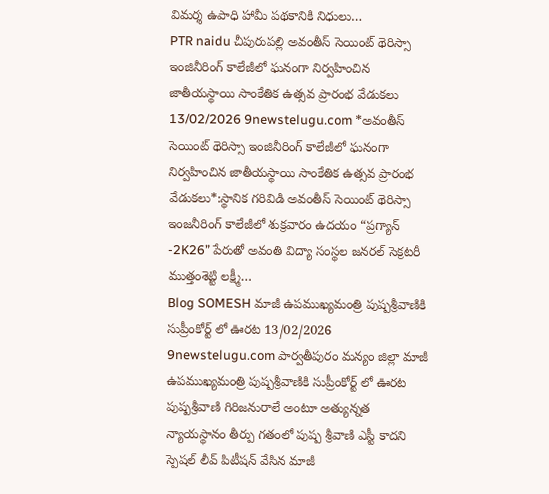విమర్శ ఉపాధి హామీ పథకానికి నిధులు…
PTR naidu చీపురుపల్లి అవంతీస్ సెయింట్ థెరిస్సా ఇంజినీరింగ్ కాలేజీలో ఘనంగా నిర్వహించిన జాతీయస్థాయి సాంకేతిక ఉత్సవ ప్రారంభ వేడుకలు 13/02/2026 9newstelugu.com *అవంతీస్ సెయింట్ థెరిస్సా ఇంజినీరింగ్ కాలేజీలో ఘనంగా నిర్వహించిన జాతీయస్థాయి సాంకేతిక ఉత్సవ ప్రారంభ వేడుకలు*:స్థానిక గరివిడి అవంతీస్ సెయింట్ థెరిస్సా ఇంజనీరింగ్ కాలేజీలో శుక్రవారం ఉదయం “ప్రగ్యాన్ -2K26” పేరుతో అవంతి విద్యా సంస్థల జనరల్ సెక్రటరీ ముత్తంశెట్టి లక్ష్మీ…
Blog SOMESH మాజీ ఉపముఖ్యమంత్రి పుష్పశ్రీవాణికి సుప్రీంకోర్ట్ లో ఊరట 13/02/2026 9newstelugu.com పార్వతీపురం మన్యం జిల్లా మాజీ ఉపముఖ్యమంత్రి పుష్పశ్రీవాణికి సుప్రీంకోర్ట్ లో ఊరట పుష్పశ్రీవాణి గిరిజనురాలే అంటూ అత్యున్నత న్యాయస్థానం తీర్పు గతంలో పుష్ప శ్రీవాణి ఎస్టీ కాదని స్పెషల్ లీవ్ పిటీషన్ వేసిన మాజీ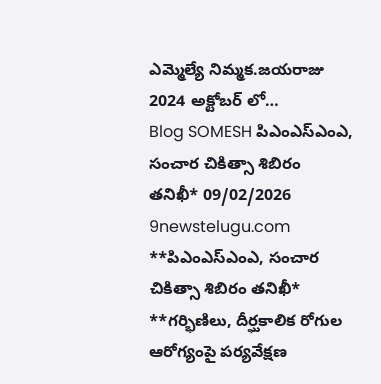ఎమ్మెల్యే నిమ్మక.జయరాజు 2024 అక్టోబర్ లో…
Blog SOMESH పిఎంఎస్ఎంఎ, సంచార చికిత్సా శిబిరం తనిఖీ* 09/02/2026 9newstelugu.com **పిఎంఎస్ఎంఎ, సంచార చికిత్సా శిబిరం తనిఖీ* **గర్భిణిలు, దీర్ఘకాలిక రోగుల ఆరోగ్యంపై పర్యవేక్షణ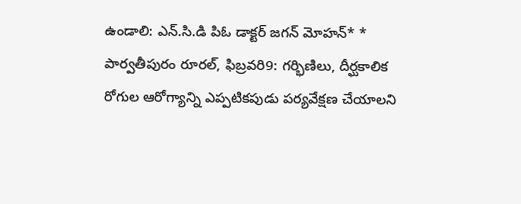ఉండాలి: ఎన్.సి.డి పిఓ డాక్టర్ జగన్ మోహన్* * పార్వతీపురం రూరల్, ఫిబ్రవరి9: గర్భిణిలు, దీర్ఘకాలిక రోగుల ఆరోగ్యాన్ని ఎప్పటికపుడు పర్యవేక్షణ చేయాలని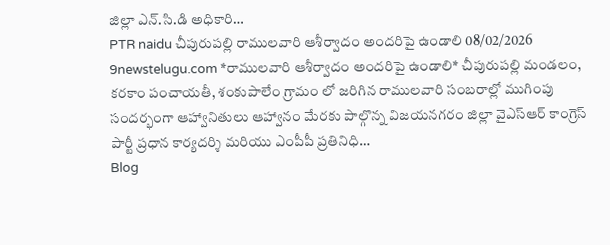జిల్లా ఎన్.సి.డి అధికారి…
PTR naidu చీపురుపల్లి రాములవారి ఆశీర్వాదం అందరిపై ఉండాలి 08/02/2026 9newstelugu.com *రాములవారి ఆశీర్వాదం అందరిపై ఉండాలి* చీపురుపల్లి మండలం, కరకాం పంచాయతీ, శంకుపాలేం గ్రామం లో జరిగిన రాములవారి సంబరాల్లో ముగింపు సందర్భంగా ఆహ్వానితులు ఆహ్వానం మేరకు పాల్గొన్న విజయనగరం జిల్లా వైఎస్ఆర్ కాంగ్రెస్ పార్టీ ప్రధాన కార్యదర్శి మరియు ఎంపీపీ ప్రతినిధి…
Blog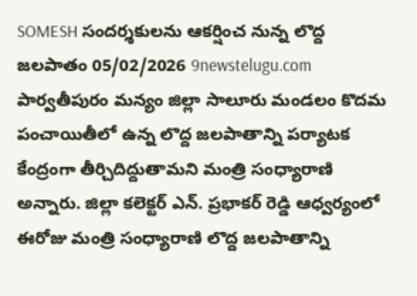SOMESH సందర్శకులను ఆకర్షించ నున్న లొద్ద జలపాతం 05/02/2026 9newstelugu.com పార్వతీపురం మన్యం జిల్లా సాలూరు మండలం కొదమ పంచాయితీలో ఉన్న లొద్ద జలపాతాన్ని పర్యాటక కేంద్రంగా తీర్చిదిద్దుతామని మంత్రి సంధ్యారాణి అన్నారు. జిల్లా కలెక్టర్ ఎన్. ప్రభాకర్ రెడ్డి ఆధ్వర్యంలో ఈరోజు మంత్రి సంధ్యారాణి లొద్ద జలపాతాన్ని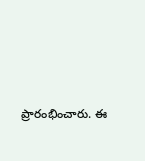ప్రారంభించారు. ఈ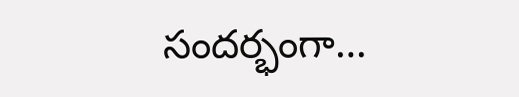సందర్భంగా…